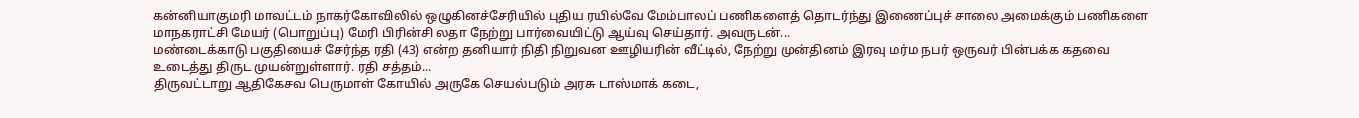கன்னியாகுமரி மாவட்டம் நாகர்கோவிலில் ஒழுகினச்சேரியில் புதிய ரயில்வே மேம்பாலப் பணிகளைத் தொடர்ந்து இணைப்புச் சாலை அமைக்கும் பணிகளை மாநகராட்சி மேயர் (பொறுப்பு) மேரி பிரின்சி லதா நேற்று பார்வையிட்டு ஆய்வு செய்தார். அவருடன்...
மண்டைக்காடு பகுதியைச் சேர்ந்த ரதி (43) என்ற தனியார் நிதி நிறுவன ஊழியரின் வீட்டில், நேற்று முன்தினம் இரவு மர்ம நபர் ஒருவர் பின்பக்க கதவை உடைத்து திருட முயன்றுள்ளார். ரதி சத்தம்...
திருவட்டாறு ஆதிகேசவ பெருமாள் கோயில் அருகே செயல்படும் அரசு டாஸ்மாக் கடை,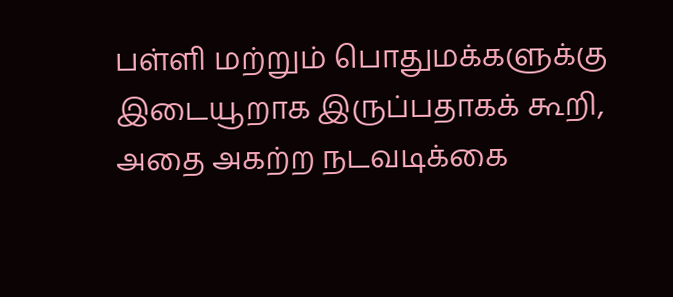பள்ளி மற்றும் பொதுமக்களுக்கு இடையூறாக இருப்பதாகக் கூறி, அதை அகற்ற நடவடிக்கை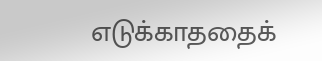எடுக்காததைக்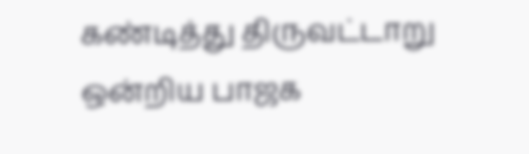கண்டித்து திருவட்டாறு ஒன்றிய பாஜக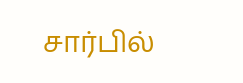சார்பில்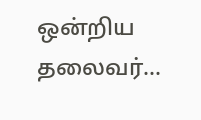ஒன்றிய தலைவர்...